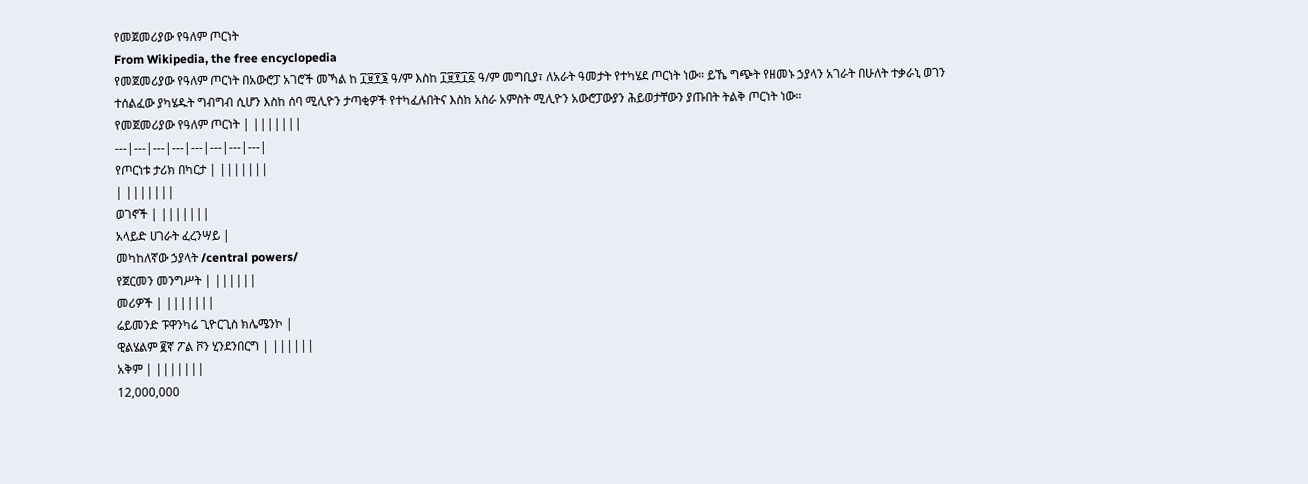የመጀመሪያው የዓለም ጦርነት
From Wikipedia, the free encyclopedia
የመጀመሪያው የዓለም ጦርነት በአውሮፓ አገሮች መኻል ከ ፲፱፻፮ ዓ/ም እስከ ፲፱፻፲፩ ዓ/ም መግቢያ፣ ለአራት ዓመታት የተካሄደ ጦርነት ነው። ይኼ ግጭት የዘመኑ ኃያላን አገራት በሁለት ተቃራኒ ወገን ተሰልፈው ያካሄዱት ግብግብ ሲሆን እስከ ሰባ ሚሊዮን ታጣቂዎች የተካፈሉበትና እስከ አስራ አምስት ሚሊዮን አውሮፓውያን ሕይወታቸውን ያጡበት ትልቅ ጦርነት ነው።
የመጀመሪያው የዓለም ጦርነት | |||||||
---|---|---|---|---|---|---|---|
የጦርነቱ ታሪክ በካርታ | |||||||
| |||||||
ወገኖች | |||||||
አላይድ ሀገራት ፈረንሣይ |
መካከለኛው ኃያላት /central powers/
የጀርመን መንግሥት | ||||||
መሪዎች | |||||||
ሬይመንድ ፑዋንካሬ ጊዮርጊስ ክሌሜንኮ |
ዊልሄልም ፪ኛ ፖል ቮን ሂንደንበርግ | ||||||
አቅም | |||||||
12,000,000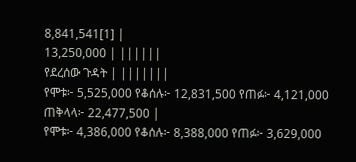8,841,541[1] |
13,250,000 | ||||||
የደረሰው ጉዳት | |||||||
የሞቱ፦ 5,525,000 የቆሰሉ፦ 12,831,500 የጠፉ፦ 4,121,000 ጠቅላላ፦ 22,477,500 |
የሞቱ፦ 4,386,000 የቆሰሉ፦ 8,388,000 የጠፉ፦ 3,629,000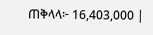ጠቅላላ፦ 16,403,000 |